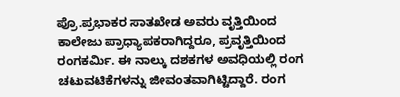ಪ್ರೊ.ಪ್ರಭಾಕರ ಸಾತಖೇಡ ಅವರು ವೃತ್ತಿಯಿಂದ ಕಾಲೇಜು ಪ್ರಾಧ್ಯಾಪಕರಾಗಿದ್ದರೂ, ಪ್ರವೃತ್ತಿಯಿಂದ ರಂಗಕರ್ಮಿ. ಈ ನಾಲ್ಕು ದಶಕಗಳ ಅವಧಿಯಲ್ಲಿ ರಂಗ ಚಟುವಟಿಕೆಗಳನ್ನು ಜೀವಂತವಾಗಿಟ್ಟಿದ್ದಾರೆ. ರಂಗ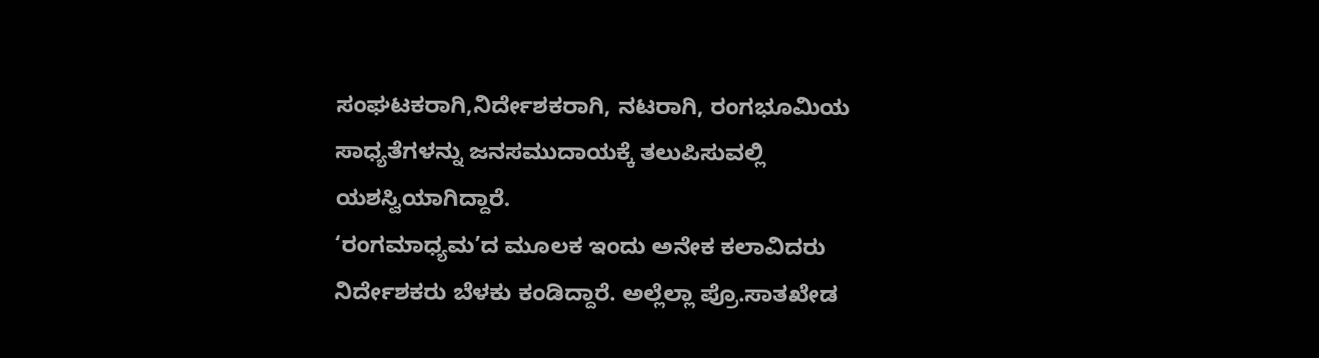ಸಂಘಟಕರಾಗಿ,ನಿರ್ದೇಶಕರಾಗಿ, ನಟರಾಗಿ, ರಂಗಭೂಮಿಯ ಸಾಧ್ಯತೆಗಳನ್ನು ಜನಸಮುದಾಯಕ್ಕೆ ತಲುಪಿಸುವಲ್ಲಿ ಯಶಸ್ವಿಯಾಗಿದ್ದಾರೆ.
‘ರಂಗಮಾಧ್ಯಮ’ದ ಮೂಲಕ ಇಂದು ಅನೇಕ ಕಲಾವಿದರು ನಿರ್ದೇಶಕರು ಬೆಳಕು ಕಂಡಿದ್ದಾರೆ. ಅಲ್ಲೆಲ್ಲಾ ಪ್ರೊ.ಸಾತಖೇಡ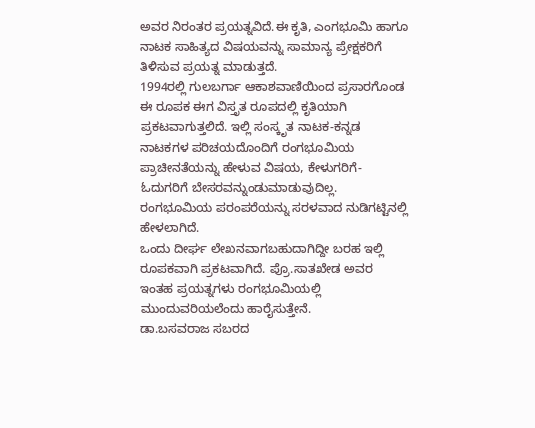ಅವರ ನಿರಂತರ ಪ್ರಯತ್ನವಿದೆ.ಈ ಕೃತಿ, ಎಂಗಭೂಮಿ ಹಾಗೂ ನಾಟಕ ಸಾಹಿತ್ಯದ ವಿಷಯವನ್ನು ಸಾಮಾನ್ಯ ಪ್ರೇಕ್ಷಕರಿಗೆ ತಿಳಿಸುವ ಪ್ರಯತ್ನ ಮಾಡುತ್ತದೆ.
1994ರಲ್ಲಿ ಗುಲಬರ್ಗಾ ಆಕಾಶವಾಣಿಯಿಂದ ಪ್ರಸಾರಗೊಂಡ ಈ ರೂಪಕ ಈಗ ವಿಸ್ತೃತ ರೂಪದಲ್ಲಿ ಕೃತಿಯಾಗಿ ಪ್ರಕಟವಾಗುತ್ತಲಿದೆ. ಇಲ್ಲಿ ಸಂಸ್ಕೃತ ನಾಟಕ-ಕನ್ನಡ ನಾಟಕಗಳ ಪರಿಚಯದೊಂದಿಗೆ ರಂಗಭೂಮಿಯ ಪ್ರಾಚೀನತೆಯನ್ನು ಹೇಳುವ ವಿಷಯ, ಕೇಳುಗರಿಗೆ-ಓದುಗರಿಗೆ ಬೇಸರವನ್ನುಂಡುಮಾಡುವುದಿಲ್ಲ. ರಂಗಭೂಮಿಯ ಪರಂಪರೆಯನ್ನು ಸರಳವಾದ ನುಡಿಗಟ್ಟಿನಲ್ಲಿ ಹೇಳಲಾಗಿದೆ.
ಒಂದು ದೀರ್ಘ ಲೇಖನವಾಗಬಹುದಾಗಿದ್ದೀ ಬರಹ ಇಲ್ಲಿ ರೂಪಕವಾಗಿ ಪ್ರಕಟವಾಗಿದೆ. ಪ್ರೊ.ಸಾತಖೇಡ ಅವರ ಇಂತಹ ಪ್ರಯತ್ನಗಳು ರಂಗಭೂಮಿಯಲ್ಲಿ ಮುಂದುವರಿಯಲೆಂದು ಹಾರೈಸುತ್ತೇನೆ.
ಡಾ.ಬಸವರಾಜ ಸಬರದ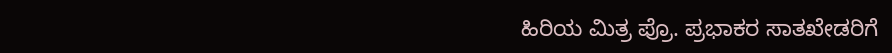ಹಿರಿಯ ಮಿತ್ರ ಪ್ರೊ. ಪ್ರಭಾಕರ ಸಾತಖೇಡರಿಗೆ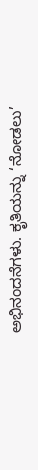ಅಭಿನಂದನೆಗಳು. ಕೃತಿಯನ್ನು ‘ನೋಡಲು’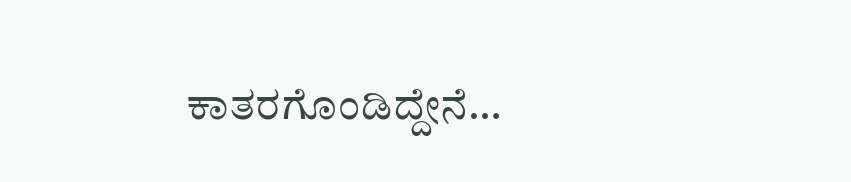ಕಾತರಗೊಂಡಿದ್ದೇನೆ…